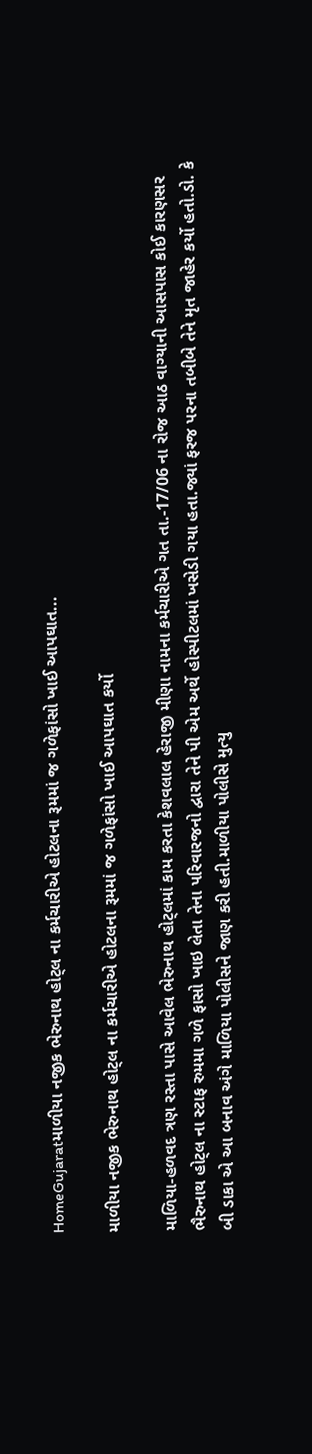HomeGujaratમાળીયા નજીક ભેરુનાથ હોટ્લ ના કર્મચારીએ હોટલના રૂમમાં જ ગળેફાંસો ખાઈ આપઘાત...

માળીયા નજીક ભેરુનાથ હોટ્લ ના કર્મચારીએ હોટલના રૂમમાં જ ગળેફાંસો ખાઈ આપઘાત કર્યો

માળિયા-હળવદ ત્રણ રસ્તા પાસે આવેલ ભેરુનાથ હોટ્લમાં કામ કરતા કેશવલાલ હેરાજી મીણા નામના કર્મચારીએ ગત તા.-17/06 ના રોજ આઠ વાગ્યાની આસપાસ કોઈ કારણસર ભૈરુનાથ હોટ્લ ના સ્ટાફ રુમમા ગળે ફાસો ખાઇ લેતા તેના પરિવારજનો દ્વારા તેને પી એમ અર્થે હોસ્પીટલમાં ખસેડી ગયા હતા.જ્યાં ફરજ પરના તબીબે તેને મૃત જાહેર કર્યો હતો.ડો. કે બી ડાકા એ આ બનાવ અંગે માળિયા પોલીસને જાણ કરી હતી.માળીયા પોલીસે મુત્યુ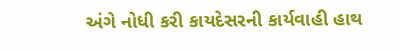અંગે નોધી કરી કાયદેસરની કાર્યવાહી હાથ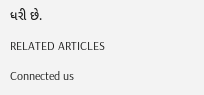ધરી છે.

RELATED ARTICLES

Connected us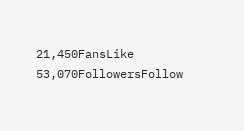21,450FansLike
53,070FollowersFollow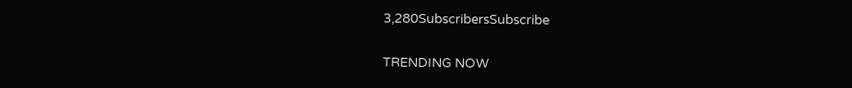3,280SubscribersSubscribe

TRENDING NOW